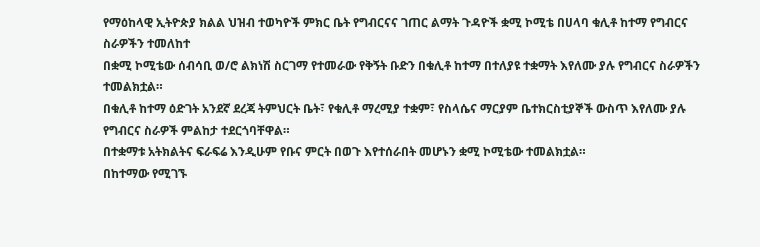የማዕከላዊ ኢትዮጵያ ክልል ህዝብ ተወካዮች ምክር ቤት የግብርናና ገጠር ልማት ጉዳዮች ቋሚ ኮሚቴ በሀላባ ቁሊቶ ከተማ የግብርና ስራዎችን ተመለከተ
በቋሚ ኮሚቴው ሰብሳቢ ወ/ሮ ልክነሽ ስርገማ የተመራው የቅኝት ቡድን በቁሊቶ ከተማ በተለያዩ ተቋማት እየለሙ ያሉ የግብርና ስራዎችን ተመልክቷል።
በቁሊቶ ከተማ ዕድገት አንደኛ ደረጃ ትምህርት ቤት፣ የቁሊቶ ማረሚያ ተቋም፣ የስላሴና ማርያም ቤተክርስቲያኞች ውስጥ እየለሙ ያሉ የግብርና ስራዎች ምልከታ ተደርጎባቸዋል።
በተቋማቱ አትክልትና ፍራፍሬ እንዲሁም የቡና ምርት በወጉ እየተሰራበት መሆኑን ቋሚ ኮሚቴው ተመልክቷል።
በከተማው የሚገኙ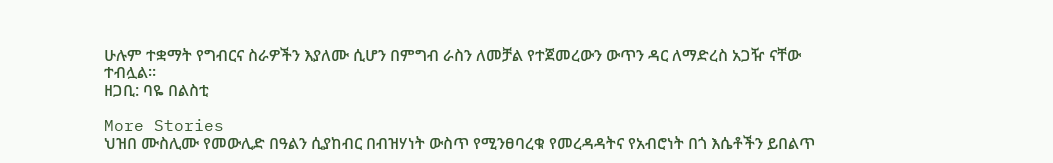ሁሉም ተቋማት የግብርና ስራዎችን እያለሙ ሲሆን በምግብ ራስን ለመቻል የተጀመረውን ውጥን ዳር ለማድረስ አጋዥ ናቸው ተብሏል።
ዘጋቢ: ባዬ በልስቲ

More Stories
ህዝበ ሙስሊሙ የመውሊድ በዓልን ሲያከብር በብዝሃነት ውስጥ የሚንፀባረቁ የመረዳዳትና የአብሮነት በጎ እሴቶችን ይበልጥ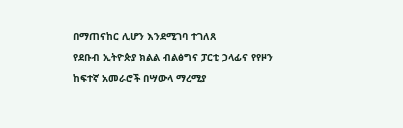በማጠናከር ሊሆን እንደሚገባ ተገለጸ
የደቡብ ኢትዮጵያ ክልል ብልፅግና ፓርቲ ኃላፊና የየዞን ከፍተኛ አመራሮች በሣውላ ማረሚያ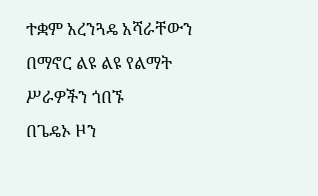ተቋም አረንጓዴ አሻራቸውን በማኖር ልዩ ልዩ የልማት ሥራዎችን ጎበኙ
በጌዴኦ ዞን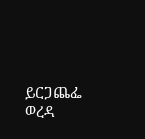ይርጋጨፌ ወረዳ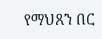የማህጸን በር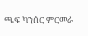ጫፍ ካንሰር ምርመራ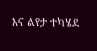እና ልየታ ተካሄደ